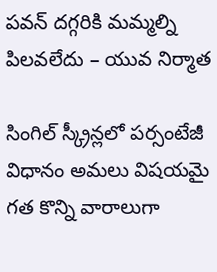ప‌వ‌న్ ద‌గ్గ‌రికి మ‌మ్మ‌ల్ని పిల‌వ‌లేదు – యువ నిర్మాత‌

సింగిల్ స్క్రీన్ల‌లో ప‌ర్సంటేజీ విధానం అమ‌లు విష‌య‌మై గ‌త కొన్ని వారాలుగా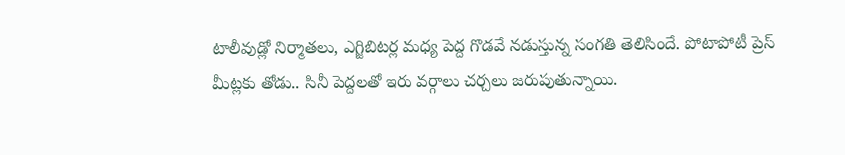టాలీవుడ్లో నిర్మాత‌లు, ఎగ్జిబిట‌ర్ల మ‌ధ్య పెద్ద గొడ‌వే న‌డుస్తున్న సంగ‌తి తెలిసిందే. పోటాపోటీ ప్రెస్ మీట్ల‌కు తోడు.. సినీ పెద్ద‌లతో ఇరు వ‌ర్గాలు చ‌ర్చ‌లు జ‌రుపుతున్నాయి.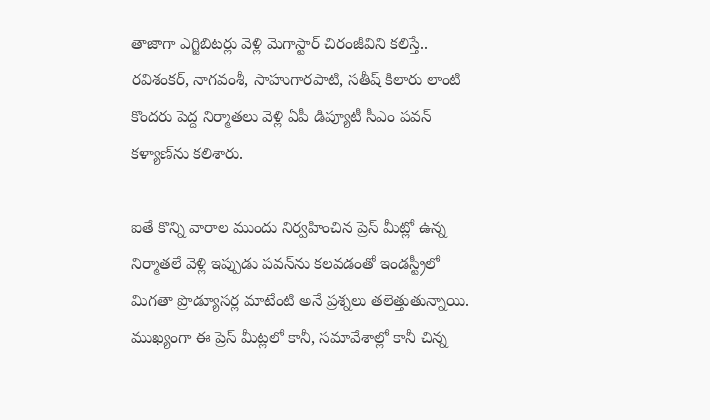తాజాగా ఎగ్జిబిట‌ర్లు వెళ్లి మెగాస్టార్ చిరంజీవిని క‌లిస్తే.. ర‌విశంక‌ర్, నాగ‌వంశీ, సాహుగార‌పాటి, స‌తీష్ కిలారు లాంటి కొంద‌రు పెద్ద నిర్మాత‌లు వెళ్లి ఏపీ డిప్యూటీ సీఎం ప‌వ‌న్ క‌ళ్యాణ్‌ను క‌లిశారు.

ఐతే కొన్ని వారాల ముందు నిర్వ‌హించిన ప్రెస్ మీట్లో ఉన్న నిర్మాత‌లే వెళ్లి ఇప్పుడు ప‌వ‌న్‌ను క‌ల‌వ‌డంతో ఇండ‌స్ట్రీలో మిగ‌తా ప్రొడ్యూస‌ర్ల మాటేంటి అనే ప్ర‌శ్న‌లు త‌లెత్తుతున్నాయి. ముఖ్యంగా ఈ ప్రెస్ మీట్ల‌లో కానీ, స‌మావేశాల్లో కానీ చిన్న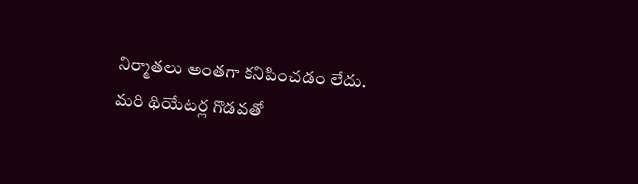నిర్మాత‌లు అంత‌గా క‌నిపించ‌డం లేదు. మ‌రి థియేట‌ర్ల గొడ‌వ‌తో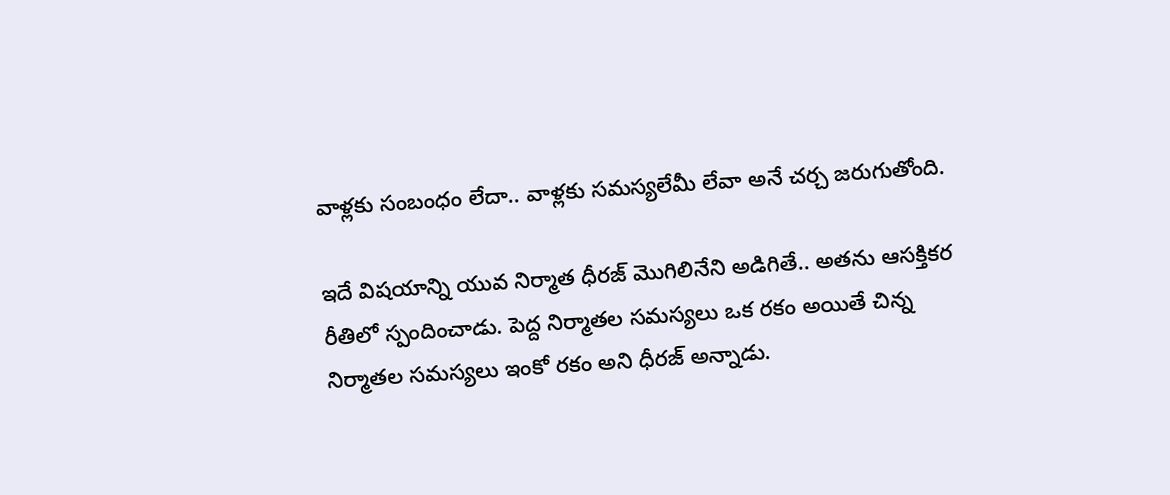వాళ్ల‌కు సంబంధం లేదా.. వాళ్లకు స‌మ‌స్య‌లేమీ లేవా అనే చ‌ర్చ జ‌రుగుతోంది.

ఇదే విష‌యాన్ని యువ నిర్మాత ధీర‌జ్ మొగిలినేని అడిగితే.. అత‌ను ఆస‌క్తిక‌ర రీతిలో స్పందించాడు. పెద్ద నిర్మాత‌ల స‌మ‌స్య‌లు ఒక ర‌కం అయితే చిన్న నిర్మాత‌ల స‌మ‌స్య‌లు ఇంకో ర‌కం అని ధీర‌జ్ అన్నాడు.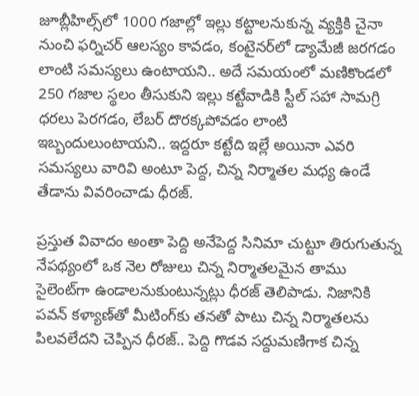జూబ్లీహిల్స్‌లో 1000 గ‌జాల్లో ఇల్లు క‌ట్టాల‌నుకున్న వ్య‌క్తికి చైనా నుంచి ఫ‌ర్నిచ‌ర్ ఆల‌స్యం కావడం, కంటైన‌ర్‌లో డ్యామేజీ జ‌ర‌గ‌డం లాంటి స‌మ‌స్య‌లు ఉంటాయ‌ని.. అదే స‌మ‌యంలో మ‌ణికొండ‌లో 250 గ‌జాల స్థలం తీసుకుని ఇల్లు క‌ట్టేవాడికి స్టీల్ స‌హా సామగ్రి ధ‌ర‌లు పెర‌గ‌డం, లేబ‌ర్ దొర‌క్క‌పోవ‌డం లాంటి ఇబ్బందులుంటాయ‌ని.. ఇద్దరూ క‌ట్టేది ఇల్లే అయినా ఎవ‌రి స‌మ‌స్య‌లు వారివి అంటూ పెద్ద‌, చిన్న నిర్మాత‌ల మ‌ధ్య ఉండే తేడాను వివ‌రించాడు ధీర‌జ్.

ప్ర‌స్తుత వివాదం అంతా పెద్ది అనేపెద్ద సినిమా చుట్టూ తిరుగుతున్న నేప‌థ్యంలో ఒక నెల రోజులు చిన్న నిర్మాత‌ల‌మైన తాము సైలెంట్‌గా ఉండాల‌నుకుంటున్న‌ట్లు ధీర‌జ్ తెలిపాడు. నిజానికి ప‌వ‌న్ క‌ళ్యాణ్‌తో మీటింగ్‌కు త‌న‌తో పాటు చిన్న నిర్మాత‌లను పిల‌వ‌లేద‌ని చెప్పిన ధీర‌జ్.. పెద్ది గొడ‌వ స‌ద్దుమ‌ణిగాక చిన్న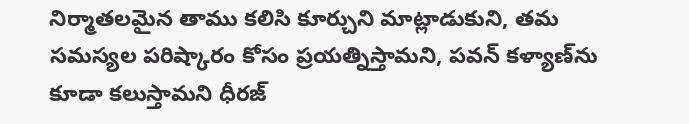నిర్మాత‌ల‌మైన తాము క‌లిసి కూర్చుని మాట్లాడుకుని, త‌మ స‌మ‌స్య‌ల ప‌రిష్కారం కోసం ప్ర‌య‌త్నిస్తామ‌ని, ప‌వ‌న్ క‌ళ్యాణ్‌ను కూడా క‌లుస్తామ‌ని ధీర‌జ్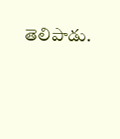తెలిపాడు.